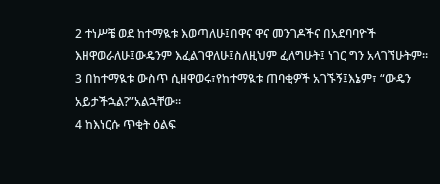2 ተነሥቼ ወደ ከተማዪቱ እወጣለሁ፤በዋና ዋና መንገዶችና በአደባባዮች እዘዋወራለሁ፤ውዴንም እፈልገዋለሁ፤ስለዚህም ፈለግሁት፤ ነገር ግን አላገኘሁትም።
3 በከተማዪቱ ውስጥ ሲዘዋወሩ፣የከተማዪቱ ጠባቂዎች አገኙኝ፤እኔም፣ “ውዴን አይታችኋል?”አልኋቸው።
4 ከእነርሱ ጥቂት ዕልፍ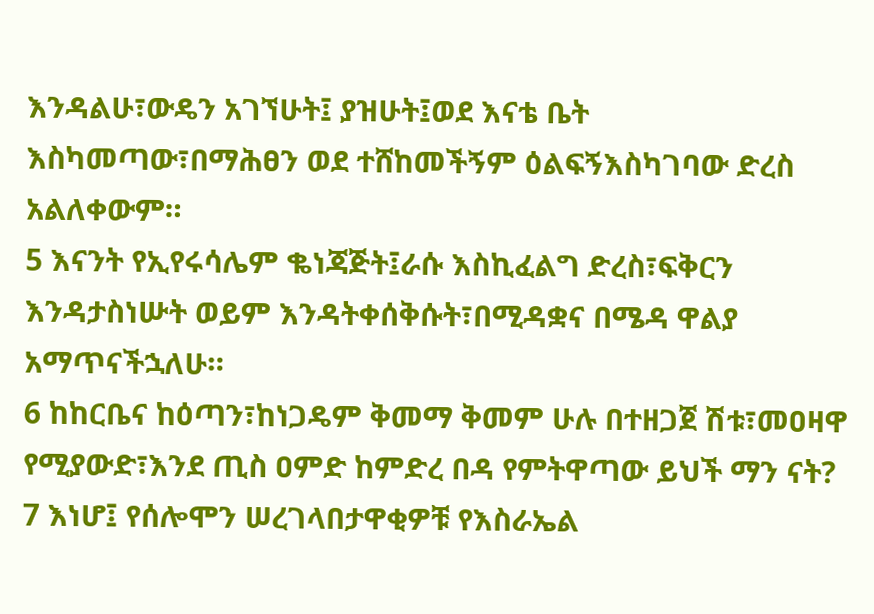እንዳልሁ፣ውዴን አገኘሁት፤ ያዝሁት፤ወደ እናቴ ቤት እስካመጣው፣በማሕፀን ወደ ተሸከመችኝም ዕልፍኝእስካገባው ድረስ አልለቀውም።
5 እናንት የኢየሩሳሌም ቈነጃጅት፤ራሱ እስኪፈልግ ድረስ፣ፍቅርን እንዳታስነሡት ወይም እንዳትቀሰቅሱት፣በሚዳቋና በሜዳ ዋልያ አማጥናችኋለሁ።
6 ከከርቤና ከዕጣን፣ከነጋዴም ቅመማ ቅመም ሁሉ በተዘጋጀ ሽቱ፣መዐዛዋ የሚያውድ፣እንደ ጢስ ዐምድ ከምድረ በዳ የምትዋጣው ይህች ማን ናት?
7 እነሆ፤ የሰሎሞን ሠረገላበታዋቂዎቹ የእስራኤል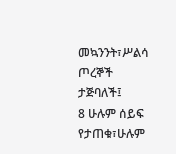መኳንንት፣ሥልሳ ጦረኞች ታጅባለች፤
8 ሁሉም ሰይፍ የታጠቁ፣ሁሉም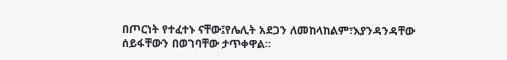በጦርነት የተፈተኑ ናቸው፤የሌሊት አደጋን ለመከላከልም፣እያንዳንዳቸው ሰይፋቸውን በወገባቸው ታጥቀዋል።